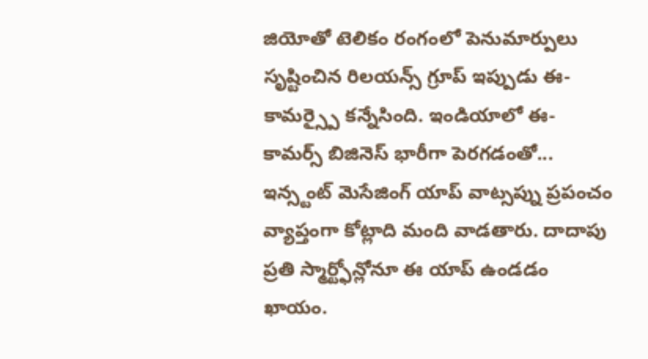జియోతో టెలికం రంగంలో పెనుమార్పులు సృష్టించిన రిలయన్స్ గ్రూప్ ఇప్పుడు ఈ-కామర్స్పై కన్నేసింది. ఇండియాలో ఈ-కామర్స్ బిజినెస్ భారీగా పెరగడంతో...
ఇన్స్టంట్ మెసేజింగ్ యాప్ వాట్సప్ను ప్రపంచం వ్యాప్తంగా కోట్లాది మంది వాడతారు. దాదాపు ప్రతి స్మార్ట్ఫోన్లోనూ ఈ యాప్ ఉండడం ఖాయం.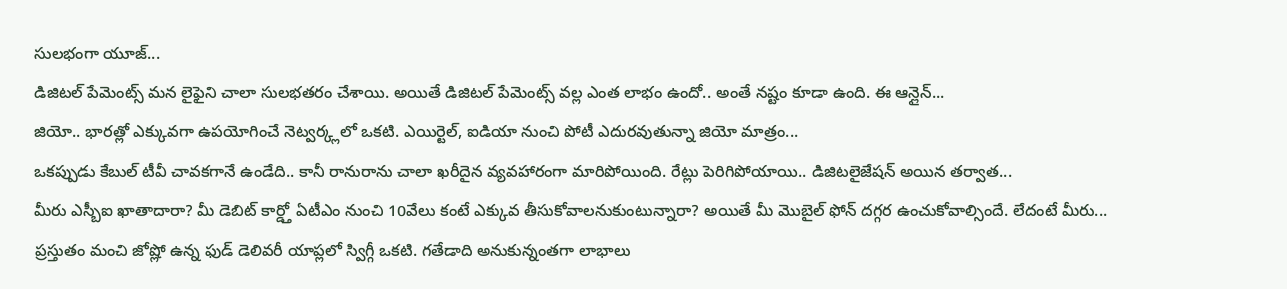సులభంగా యూజ్...
డిజిటల్ పేమెంట్స్ మన లైఫైని చాలా సులభతరం చేశాయి. అయితే డిజిటల్ పేమెంట్స్ వల్ల ఎంత లాభం ఉందో.. అంతే నష్టం కూడా ఉంది. ఈ ఆన్లైన్...
జియో.. భారత్లో ఎక్కువగా ఉపయోగించే నెట్వర్క్లలో ఒకటి. ఎయిర్టెల్, ఐడియా నుంచి పోటీ ఎదురవుతున్నా జియో మాత్రం...
ఒకప్పుడు కేబుల్ టీవీ చావకగానే ఉండేది.. కానీ రానురాను చాలా ఖరీదైన వ్యవహారంగా మారిపోయింది. రేట్లు పెరిగిపోయాయి.. డిజిటలైజేషన్ అయిన తర్వాత...
మీరు ఎస్బీఐ ఖాతాదారా? మీ డెబిట్ కార్డ్తో ఏటీఎం నుంచి 10వేలు కంటే ఎక్కువ తీసుకోవాలనుకుంటున్నారా? అయితే మీ మొబైల్ ఫోన్ దగ్గర ఉంచుకోవాల్సిందే. లేదంటే మీరు...
ప్రస్తుతం మంచి జోష్లో ఉన్న ఫుడ్ డెలివరీ యాప్లలో స్విగ్గీ ఒకటి. గతేడాది అనుకున్నంతగా లాభాలు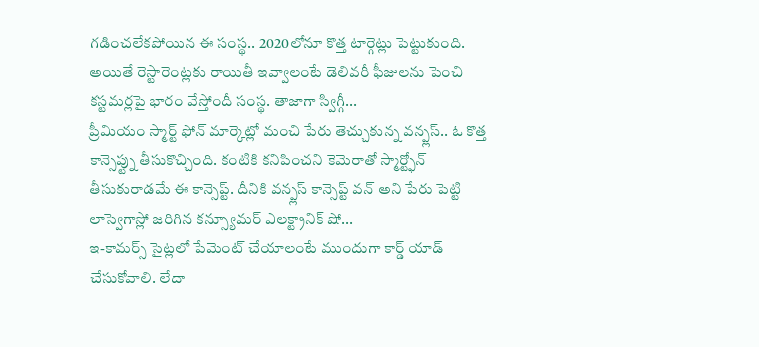గడించలేకపోయిన ఈ సంస్థ.. 2020లోనూ కొత్త టార్గెట్లు పెట్టుకుంది. అయితే రెస్టారెంట్లకు రాయితీ ఇవ్వాలంటే డెలివరీ ఫీజులను పెంచి కస్టమర్లపై భారం వేస్తోందీ సంస్థ. తాజాగా స్విగ్గీ...
ప్రీమియం స్మార్ట్ ఫోన్ మార్కెట్లో మంచి పేరు తెచ్చుకున్న వన్ప్లస్.. ఓ కొత్త కాన్సెప్ట్ను తీసుకొచ్చింది. కంటికి కనిపించని కెమెరాతో స్మార్ట్ఫోన్ తీసుకురాడమే ఈ కాన్సెప్ట్. దీనికి వన్ప్లస్ కాన్సెప్ట్ వన్ అని పేరు పెట్టి లాస్వెగాస్లో జరిగిన కన్స్యూమర్ ఎలక్ట్రానిక్ షో...
ఇ-కామర్స్ సైట్లలో పేమెంట్ చేయాలంటే ముందుగా కార్డ్ యాడ్ చేసుకోవాలి. లేదా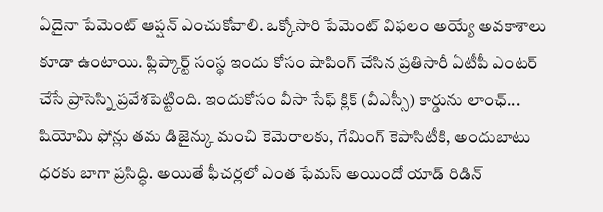ఏదైనా పేమెంట్ ఆప్షన్ ఎంచుకోవాలి. ఒక్కోసారి పేమెంట్ విఫలం అయ్యే అవకాశాలు కూడా ఉంటాయి. ఫ్లిప్కార్ట్ సంస్థ ఇందు కోసం షాపింగ్ చేసిన ప్రతిసారీ ఏటీపీ ఎంటర్ చేసే ప్రాసెస్ని ప్రవేశపెట్టింది. ఇందుకోసం వీసా సేఫ్ క్లిక్ (వీఎస్సీ) కార్డును లాంఛ్...
షియోమి ఫోన్లు తమ డిజైన్కు మంచి కెమెరాలకు, గేమింగ్ కెపాసిటీకి, అందుబాటు ధరకు బాగా ప్రసిద్ధి. అయితే ఫీచర్లలో ఎంత ఫేమస్ అయిందో యాడ్ రిడిన్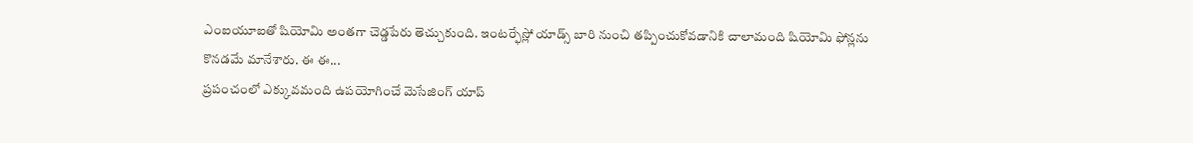ఎంఐయూఐతో షియోమి అంతగా చెడ్డపేరు తెచ్చుకుంది. ఇంటర్ఫేస్లో యాడ్స్ బారి నుంచి తప్పించుకోవడానికి చాలామంది షియోమి ఫోన్లను కొనడమే మానేశారు. ఈ ఈ...
ప్రపంచంలో ఎక్కువమంది ఉపయోగించే మెసేజింగ్ యాప్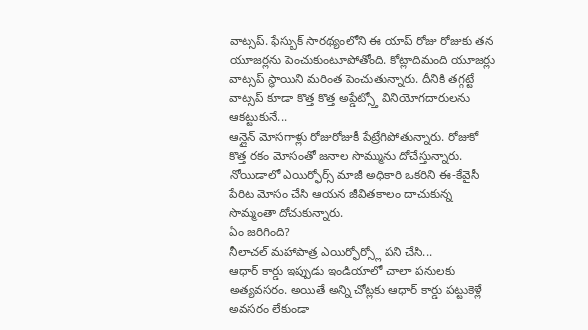వాట్సప్. ఫేస్బుక్ సారథ్యంలోని ఈ యాప్ రోజు రోజుకు తన యూజర్లను పెంచుకుంటూపోతోంది. కోట్లాదిమంది యూజర్లు వాట్సప్ స్థాయిని మరింత పెంచుతున్నారు. దీనికి తగ్గట్టే వాట్సప్ కూడా కొత్త కొత్త అప్డేట్స్తో వినియోగదారులను ఆకట్టుకునే...
ఆన్లైన్ మోసగాళ్లు రోజురోజుకీ పేట్రేగిపోతున్నారు. రోజుకో కొత్త రకం మోసంతో జనాల సొమ్మును దోచేస్తున్నారు. నోయిడాలో ఎయిర్ఫోర్స్ మాజీ అధికారి ఒకరిని ఈ-కేవైసీ పేరిట మోసం చేసి ఆయన జీవితకాలం దాచుకున్న సొమ్మంతా దోచుకున్నారు.
ఏం జరిగింది?
నీలాచల్ మహాపాత్ర ఎయిర్ఫోర్స్లో పని చేసి...
ఆధార్ కార్డు ఇప్పుడు ఇండియాలో చాలా పనులకు అత్యవసరం. అయితే అన్ని చోట్లకు ఆధార్ కార్డు పట్టుకెళ్లే అవసరం లేకుండా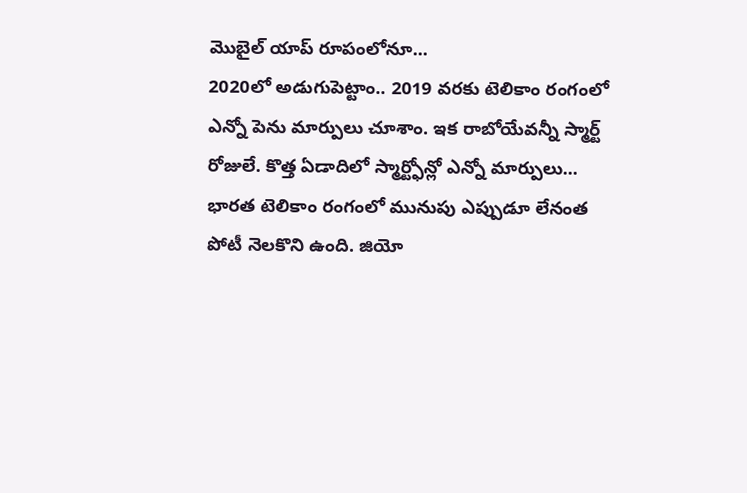మొబైల్ యాప్ రూపంలోనూ...
2020లో అడుగుపెట్టాం.. 2019 వరకు టెలికాం రంగంలో ఎన్నో పెను మార్పులు చూశాం. ఇక రాబోయేవన్నీ స్మార్ట్ రోజులే. కొత్త ఏడాదిలో స్మార్ట్ఫోన్లో ఎన్నో మార్పులు...
భారత టెలికాం రంగంలో మునుపు ఎప్పుడూ లేనంత పోటీ నెలకొని ఉంది. జియో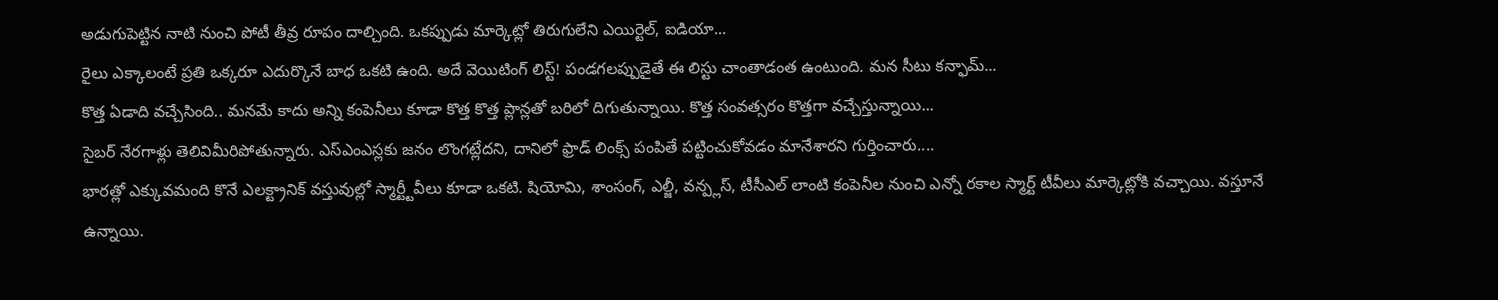అడుగుపెట్టిన నాటి నుంచి పోటీ తీవ్ర రూపం దాల్చింది. ఒకప్పుడు మార్కెట్లో తిరుగులేని ఎయిర్టెల్, ఐడియా...
రైలు ఎక్కాలంటే ప్రతి ఒక్కరూ ఎదుర్కొనే బాధ ఒకటి ఉంది. అదే వెయిటింగ్ లిస్ట్! పండగలప్పుడైతే ఈ లిస్టు చాంతాడంత ఉంటుంది. మన సీటు కన్ఫామ్...
కొత్త ఏడాది వచ్చేసింది.. మనమే కాదు అన్ని కంపెనీలు కూడా కొత్త కొత్త ప్లాన్లతో బరిలో దిగుతున్నాయి. కొత్త సంవత్సరం కొత్తగా వచ్చేస్తున్నాయి...
సైబర్ నేరగాళ్లు తెలివిమీరిపోతున్నారు. ఎస్ఎంఎస్లకు జనం లొంగట్లేదని, దానిలో ఫ్రాడ్ లింక్స్ పంపితే పట్టించుకోవడం మానేశారని గుర్తించారు....
భారత్లో ఎక్కువమంది కొనే ఎలక్ట్రానిక్ వస్తువుల్లో స్మార్ట్టీవీలు కూడా ఒకటి. షియోమి, శాంసంగ్, ఎల్జీ, వన్ప్లస్, టీసీఎల్ లాంటి కంపెనీల నుంచి ఎన్నో రకాల స్మార్ట్ టీవీలు మార్కెట్లోకి వచ్చాయి. వస్తూనే ఉన్నాయి.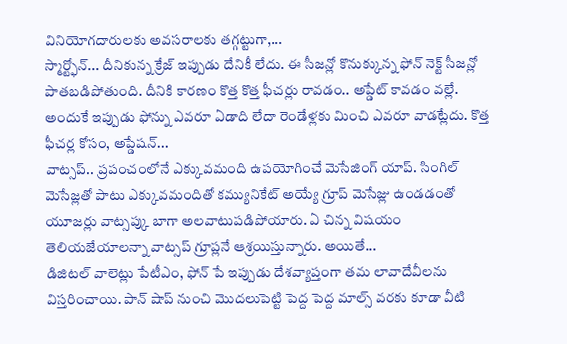వినియోగదారులకు అవసరాలకు తగ్గట్టుగా,...
స్మార్ట్ఫోన్... దీనికున్న క్రేజ్ ఇప్పుడు దేనికీ లేదు. ఈ సీజన్లో కొనుక్కున్న ఫోన్ నెక్ట్ సీజన్లో పాతబడిపోతుంది. దీనికి కారణం కొత్త కొత్త ఫీచర్లు రావడం.. అప్డేట్ కావడం వల్లే. అందుకే ఇప్పుడు ఫోన్ను ఎవరూ ఏడాది లేదా రెండేళ్లకు మించి ఎవరూ వాడట్లేదు. కొత్త ఫీచర్ల కోసం, అప్డేషన్...
వాట్సప్.. ప్రపంచంలోనే ఎక్కువమంది ఉపయోగించే మెసేజింగ్ యాప్. సింగిల్ మెసేజ్లతో పాటు ఎక్కువమందితో కమ్యునికేట్ అయ్యే గ్రూప్ మెసేజ్లు ఉండడంతో యూజర్లు వాట్సప్కు బాగా అలవాటుపడిపోయారు. ఏ చిన్న విషయం తెలియజేయాలన్నా వాట్సప్ గ్రూప్లనే ఆశ్రయిస్తున్నారు. అయితే...
డిజిటల్ వాలెట్లు పేటీఎం, ఫోన్ పే ఇప్పుడు దేశవ్యాప్తంగా తమ లావాదేవీలను విస్తరించాయి. పాన్ షాప్ నుంచి మొదలుపెట్టి పెద్ద పెద్ద మాల్స్ వరకు కూడా వీటి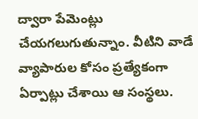ద్వారా పేమెంట్లు చేయగలుగుతున్నాం. వీటిని వాడే వ్యాపారుల కోసం ప్రత్యేకంగా ఏర్పాట్లు చేశాయి ఆ సంస్థలు.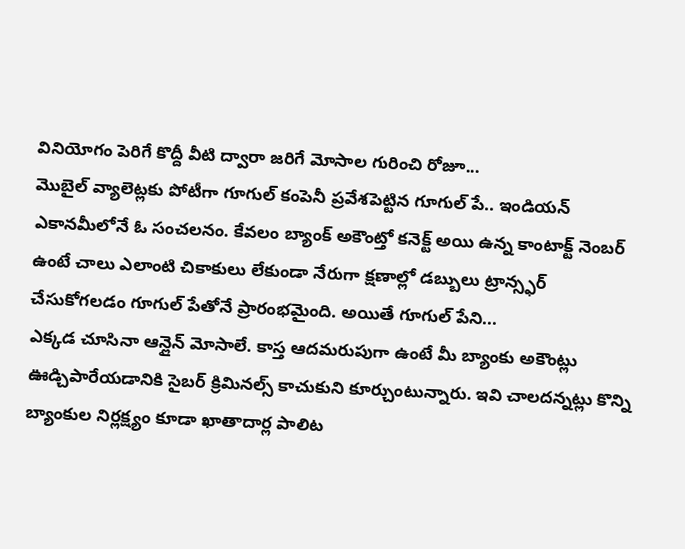వినియోగం పెరిగే కొద్దీ వీటి ద్వారా జరిగే మోసాల గురించి రోజూ...
మొబైల్ వ్యాలెట్లకు పోటీగా గూగుల్ కంపెనీ ప్రవేశపెట్టిన గూగుల్ పే.. ఇండియన్ ఎకానమీలోనే ఓ సంచలనం. కేవలం బ్యాంక్ అకౌంట్తో కనెక్ట్ అయి ఉన్న కాంటాక్ట్ నెంబర్ ఉంటే చాలు ఎలాంటి చికాకులు లేకుండా నేరుగా క్షణాల్లో డబ్బులు ట్రాన్స్ఫర్ చేసుకోగలడం గూగుల్ పేతోనే ప్రారంభమైంది. అయితే గూగుల్ పేని...
ఎక్కడ చూసినా ఆన్లైన్ మోసాలే. కాస్త ఆదమరుపుగా ఉంటే మీ బ్యాంకు అకౌంట్లు ఊడ్చిపారేయడానికి సైబర్ క్రిమినల్స్ కాచుకుని కూర్చుంటున్నారు. ఇవి చాలదన్నట్లు కొన్ని బ్యాంకుల నిర్లక్ష్యం కూడా ఖాతాదార్ల పాలిట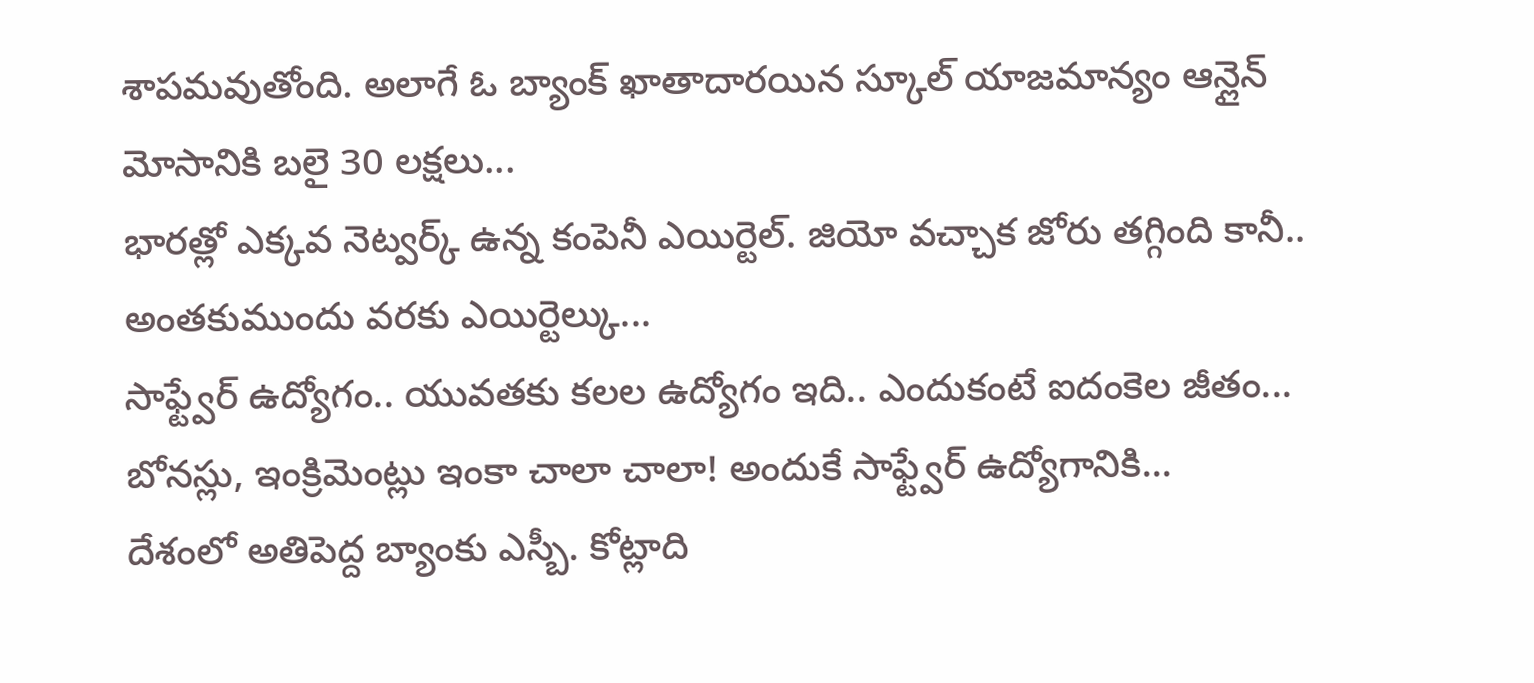శాపమవుతోంది. అలాగే ఓ బ్యాంక్ ఖాతాదారయిన స్కూల్ యాజమాన్యం ఆన్లైన్ మోసానికి బలై 30 లక్షలు...
భారత్లో ఎక్కవ నెట్వర్క్ ఉన్న కంపెనీ ఎయిర్టెల్. జియో వచ్చాక జోరు తగ్గింది కానీ.. అంతకుముందు వరకు ఎయిర్టెల్కు...
సాఫ్ట్వేర్ ఉద్యోగం.. యువతకు కలల ఉద్యోగం ఇది.. ఎందుకంటే ఐదంకెల జీతం... బోనస్లు, ఇంక్రిమెంట్లు ఇంకా చాలా చాలా! అందుకే సాఫ్ట్వేర్ ఉద్యోగానికి...
దేశంలో అతిపెద్ద బ్యాంకు ఎస్బీ. కోట్లాది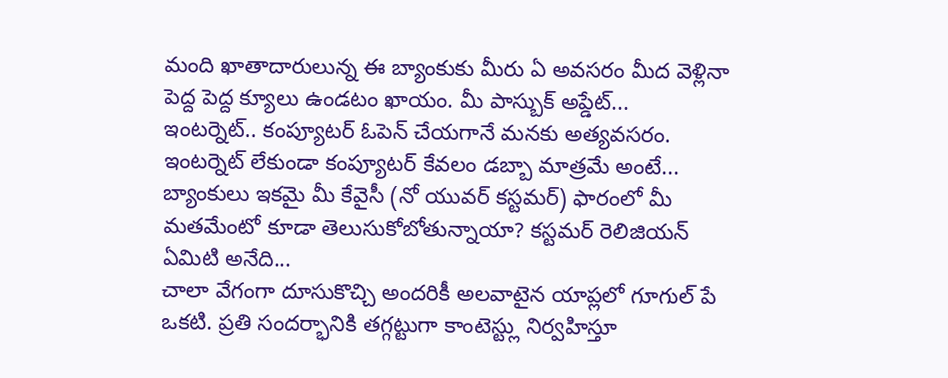మంది ఖాతాదారులున్న ఈ బ్యాంకుకు మీరు ఏ అవసరం మీద వెళ్లినా పెద్ద పెద్ద క్యూలు ఉండటం ఖాయం. మీ పాస్బుక్ అప్డేట్...
ఇంటర్నెట్.. కంప్యూటర్ ఓపెన్ చేయగానే మనకు అత్యవసరం. ఇంటర్నెట్ లేకుండా కంప్యూటర్ కేవలం డబ్బా మాత్రమే అంటే...
బ్యాంకులు ఇకమై మీ కేవైసీ (నో యువర్ కస్టమర్) ఫారంలో మీ మతమేంటో కూడా తెలుసుకోబోతున్నాయా? కస్టమర్ రెలిజియన్ ఏమిటి అనేది...
చాలా వేగంగా దూసుకొచ్చి అందరికీ అలవాటైన యాప్లలో గూగుల్ పే ఒకటి. ప్రతి సందర్భానికి తగ్గట్టుగా కాంటెస్ట్లు నిర్వహిస్తూ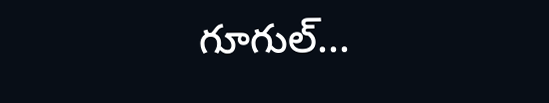గూగుల్...